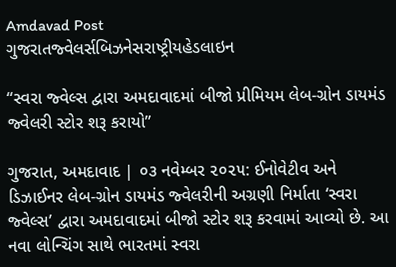Amdavad Post
ગુજરાતજ્વેલર્સબિઝનેસરાષ્ટ્રીયહેડલાઇન

“સ્વરા જ્વેલ્સ દ્વારા અમદાવાદમાં બીજો પ્રીમિયમ લેબ-ગ્રોન ડાયમંડ જ્વેલરી સ્ટોર શરૂ કરાયો”

ગુજરાત, અમદાવાદ | ૦૩ નવેમ્બર ૨૦૨૫: ઈનોવેટીવ અને ડિઝાઈનર લેબ-ગ્રોન ડાયમંડ જ્વેલરીની અગ્રણી નિર્માતા ‘સ્વરા જ્વેલ્સ’ દ્વારા અમદાવાદમાં બીજો સ્ટોર શરૂ કરવામાં આવ્યો છે. આ નવા લોન્ચિંગ સાથે ભારતમાં સ્વરા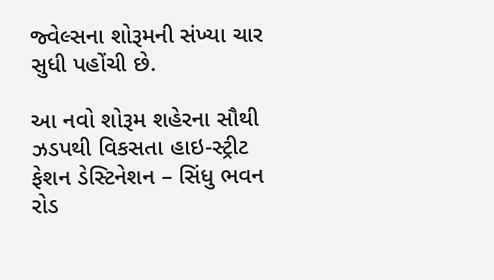જ્વેલ્સના શોરૂમની સંખ્યા ચાર સુધી પહોંચી છે.

આ નવો શોરૂમ શહેરના સૌથી ઝડપથી વિકસતા હાઇ-સ્ટ્રીટ ફેશન ડેસ્ટિનેશન – સિંધુ ભવન રોડ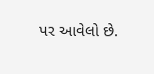પર આવેલો છે.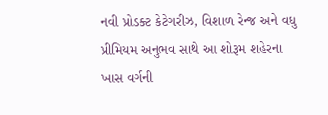નવી પ્રોડક્ટ કેટેગરીઝ, વિશાળ રેન્જ અને વધુ પ્રીમિયમ અનુભવ સાથે આ શોરૂમ શહેરના ખાસ વર્ગની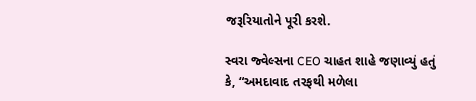જરૂરિયાતોને પૂરી કરશે.

સ્વરા જ્વેલ્સના CEO ચાહત શાહે જણાવ્યું હતું કે, “અમદાવાદ તરફથી મળેલા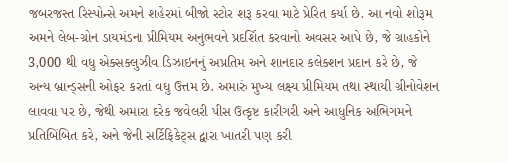જબરજસ્ત રિસ્પોન્સે અમને શહેરમાં બીજો સ્ટોર શરૂ કરવા માટે પ્રેરિત કર્યા છે. આ નવો શોરૂમ અમને લેબ-ગ્રોન ડાયમંડના પ્રીમિયમ અનુભવને પ્રદર્શિત કરવાનો અવસર આપે છે, જે ગ્રાહકોને 3,000 થી વધુ એક્સક્લુઝીવ ડિઝાઇનનું અપ્રતિમ અને શાનદાર કલેક્શન પ્રદાન કરે છે, જે અન્ય બ્રાન્ડ્સની ઓફર કરતાં વધુ ઉત્તમ છે. અમારું મુખ્ય લક્ષ્ય પ્રીમિયમ તથા સ્થાયી ગ્રીનોવેશન લાવવા પર છે, જેથી અમારા દરેક જવેલરી પીસ ઉત્કૃષ્ટ કારીગરી અને આધુનિક અભિગમને પ્રતિબિંબિત કરે, અને જેની સર્ટિફિકેટ્સ દ્વારા ખાતરી પણ કરી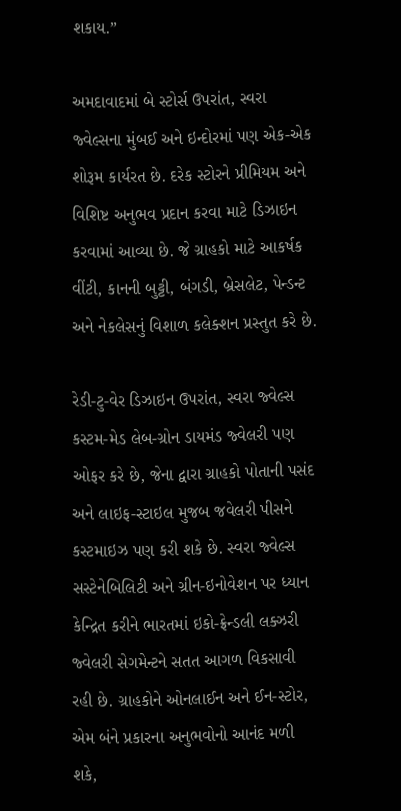શકાય.”

અમદાવાદમાં બે સ્ટોર્સ ઉપરાંત, સ્વરા જ્વેલ્સના મુંબઈ અને ઇન્દોરમાં પણ એક-એક શોરૂમ કાર્યરત છે. દરેક સ્ટોરને પ્રીમિયમ અને વિશિષ્ટ અનુભવ પ્રદાન કરવા માટે ડિઝાઇન કરવામાં આવ્યા છે. જે ગ્રાહકો માટે આકર્ષક વીંટી, કાનની બુટ્ટી, બંગડી, બ્રેસલેટ, પેન્ડન્ટ અને નેકલેસનું વિશાળ કલેક્શન પ્રસ્તુત કરે છે.

રેડી-ટુ-વેર ડિઝાઇન ઉપરાંત, સ્વરા જ્વેલ્સ કસ્ટમ-મેડ લેબ-ગ્રોન ડાયમંડ જ્વેલરી પણ ઓફર કરે છે, જેના દ્વારા ગ્રાહકો પોતાની પસંદ અને લાઇફ-સ્ટાઇલ મુજબ જવેલરી પીસને કસ્ટમાઇઝ પણ કરી શકે છે. સ્વરા જ્વેલ્સ સસ્ટેનેબિલિટી અને ગ્રીન-ઇનોવેશન પર ધ્યાન કેન્દ્રિત કરીને ભારતમાં ઇકો-ફ્રેન્ડલી લક્ઝરી જ્વેલરી સેગમેન્ટને સતત આગળ વિકસાવી રહી છે. ગ્રાહકોને ઓનલાઈન અને ઈન-સ્ટોર, એમ બંને પ્રકારના અનુભવોનો આનંદ મળી શકે,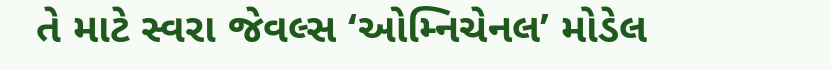તે માટે સ્વરા જેવલ્સ ‘ઓમ્નિચેનલ’ મોડેલ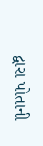દ્વારા પોતાની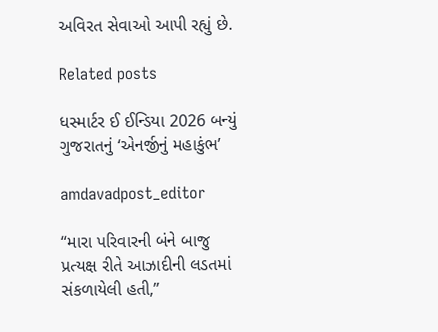અવિરત સેવાઓ આપી રહ્યું છે.

Related posts

ધસ્માર્ટર ઈ ઈન્ડિયા 2026 બન્યું ગુજરાતનું ‘એનર્જીનું મહાકુંભ’

amdavadpost_editor

“મારા પરિવારની બંને બાજુ પ્રત્યક્ષ રીતે આઝાદીની લડતમાં સંકળાયેલી હતી,”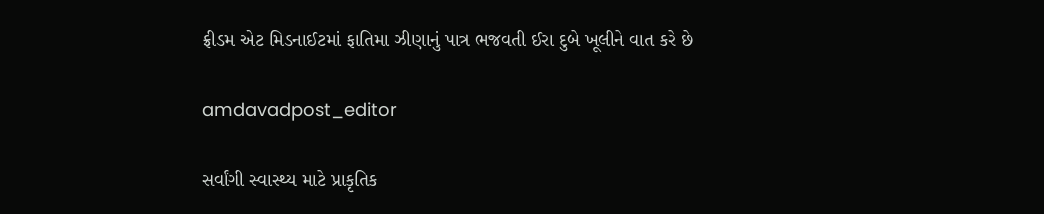ફ્રીડમ એટ મિડનાઈટમાં ફાતિમા ઝીણાનું પાત્ર ભજવતી ઈરા દુબે ખૂલીને વાત કરે છે

amdavadpost_editor

સર્વાંગી સ્વાસ્થ્ય માટે પ્રાકૃતિક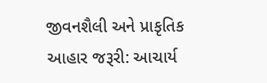જીવનશૈલી અને પ્રાકૃતિક આહાર જરૂરી: આચાર્ય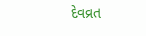દેવવ્રત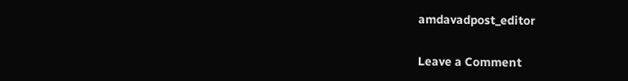amdavadpost_editor

Leave a Comment